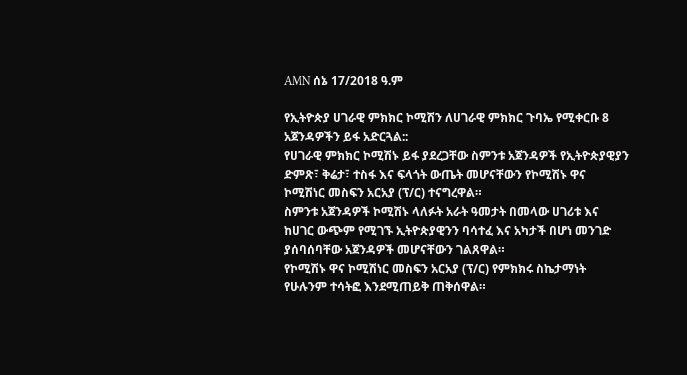AMN ሰኔ 17/2018 ዓ.ም

የኢትዮጵያ ሀገራዊ ምክክር ኮሚሽን ለሀገራዊ ምክክር ጉባኤ የሚቀርቡ 8 አጀንዳዎችን ይፋ አድርጓል::
የሀገራዊ ምክክር ኮሚሽኑ ይፋ ያደረጋቸው ስምንቱ አጀንዳዎች የኢትዮጵያዊያን ድምጽ፣ ቅሬታ፣ ተስፋ እና ፍላጎት ውጤት መሆናቸውን የኮሚሽኑ ዋና ኮሚሽነር መስፍን አርአያ (ፕ/ር) ተናግረዋል።
ስምንቱ አጀንዳዎች ኮሚሽኑ ላለፉት አራት ዓመታት በመላው ሀገሪቱ እና ከሀገር ውጭም የሚገኙ ኢትዮጵያዊንን ባሳተፈ እና አካታች በሆነ መንገድ ያሰባሰባቸው አጀንዳዎች መሆናቸውን ገልጸዋል።
የኮሚሽኑ ዋና ኮሚሽነር መስፍን አርአያ (ፕ/ር) የምክክሩ ስኬታማነት የሁሉንም ተሳትፎ እንደሚጠይቅ ጠቅሰዋል።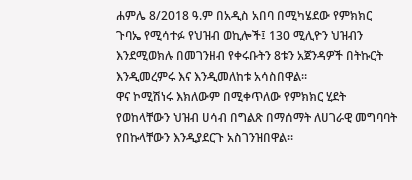ሐምሌ 8/2018 ዓ.ም በአዲስ አበባ በሚካሄደው የምክክር ጉባኤ የሚሳተፉ የህዝብ ወኪሎች፤ 130 ሚሊዮን ህዝብን እንደሚወክሉ በመገንዘብ የቀሩቡትን 8ቱን አጀንዳዎች በትኩርት እንዲመረምሩ እና እንዲመለከቱ አሳስበዋል።
ዋና ኮሚሽነሩ እክለውም በሚቀጥለው የምክክር ሂደት የወከላቸውን ህዝብ ሀሳብ በግልጽ በማሰማት ለሀገራዊ መግባባት የበኩላቸውን እንዲያደርጉ አስገንዝበዋል።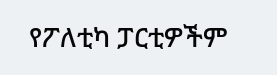የፖለቲካ ፓርቲዎችም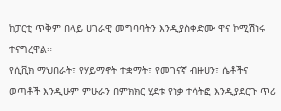ከፓርቲ ጥቅም በላይ ሀገራዊ መግባባትን እንዲያስቀድሙ ዋና ኮሚሽነሩ ተናግረዋል።
የሲቪክ ማህበራት፣ የሃይማኖት ተቋማት፣ የመገናኛ ብዙሀን፣ ሴቶችና ወጣቶች እንዲሁም ምሁራን በምክክር ሂደቱ የነቃ ተሳትፎ እንዲያደርጉ ጥሪ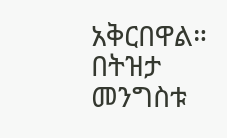አቅርበዋል።
በትዝታ መንግስቱ